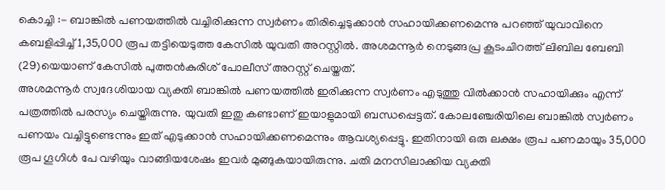കൊച്ചി :- ബാങ്കിൽ പണയത്തിൽ വച്ചിരിക്കുന്ന സ്വർണം തിരിച്ചെടുക്കാൻ സഹായിക്കണമെന്നു പറഞ്ഞ് യുവാവിനെ കബളിപ്പിച്ച് 1,35,000 രൂപ തട്ടിയെടുത്ത കേസിൽ യുവതി അറസ്റ്റിൽ. അശമന്നൂർ നെടുങ്ങപ്ര കൂടംചിറത്ത് ലിബില ബേബി (29)യെയാണ് കേസിൽ പുത്തൻകുരിശ് പോലീസ് അറസ്റ്റ് ചെയ്തത്.
അശമന്നൂർ സ്വദേശിയായ വ്യക്തി ബാങ്കിൽ പണയത്തിൽ ഇരിക്കുന്ന സ്വർണം എടുത്തു വിൽക്കാൻ സഹായിക്കും എന്ന് പത്രത്തിൽ പരസ്യം ചെയ്തിരുന്നു. യുവതി ഇതു കണ്ടാണ് ഇയാളുമായി ബന്ധപ്പെട്ടത്. കോലഞ്ചേരിയിലെ ബാങ്കിൽ സ്വർണം പണയം വച്ചിട്ടുണ്ടെന്നും ഇത് എടുക്കാൻ സഹായിക്കണമെന്നും ആവശ്യപ്പെട്ടു. ഇതിനായി ഒരു ലക്ഷം രൂപ പണമായും 35,000 രൂപ ഗൂഗിൾ പേ വഴിയും വാങ്ങിയശേഷം ഇവർ മുങ്ങുകയായിരുന്നു. ചതി മനസിലാക്കിയ വ്യക്തി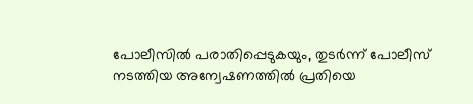പോലീസിൽ പരാതിപ്പെടുകയും, തുടർന്ന് പോലീസ് നടത്തിയ അന്വേഷണത്തിൽ പ്രതിയെ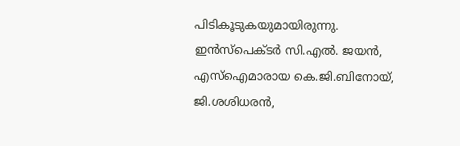പിടികൂടുകയുമായിരുന്നു.
ഇൻസ്പെക്ടർ സി.എൽ. ജയൻ, എസ്ഐമാരായ കെ.ജി.ബിനോയ്,
ജി.ശശിധരൻ,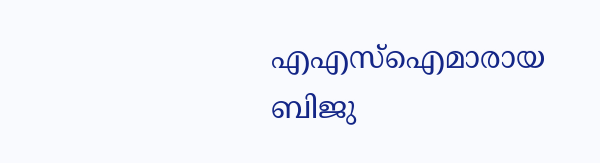എഎസ്ഐമാരായ ബിജു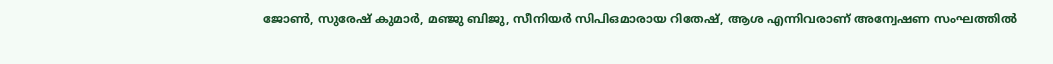ജോൺ, സുരേഷ് കുമാർ, മഞ്ജു ബിജു, സീനിയർ സിപിഒമാരായ റിതേഷ്, ആശ എന്നിവരാണ് അന്വേഷണ സംഘത്തിൽ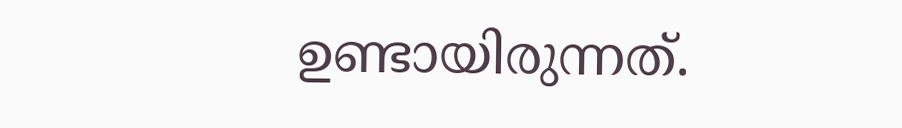ഉണ്ടായിരുന്നത്.